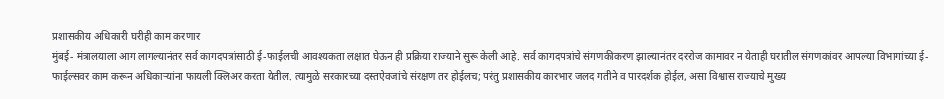प्रशासकीय अधिकारी घरीही काम करणार
मुंबई- मंत्रालयाला आग लागल्यानंतर सर्व कागदपत्रांसाठी ई-फाईलची आवश्यकता लक्षात घेऊन ही प्रक्रिया राज्याने सुरू केली आहे. सर्व कागदपत्रांचे संगणकीकरण झाल्यानंतर दररोज कामावर न येताही घरातील संगणकांवर आपल्या विभागांच्या ई-फाईल्सवर काम करून अधिकाऱ्यांना फायली क्लिअर करता येतील. त्यामुळे सरकारच्या दस्तऐवजांचे संरक्षण तर होईलच; परंतु प्रशासकीय कारभार जलद गतीने व पारदर्शक होईल, असा विश्वास राज्याचे मुख्य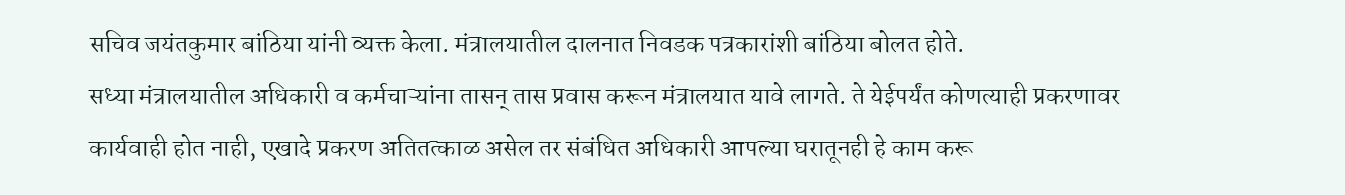सचिव जयंतकुमार बांठिया यांनी व्यक्त केला. मंत्रालयातील दालनात निवडक पत्रकारांशी बांठिया बोलत होते.
सध्या मंत्रालयातील अधिकारी व कर्मचाऱ्यांना तासन् तास प्रवास करून मंत्रालयात यावे लागते. ते येईपर्यंत कोणत्याही प्रकरणावर कार्यवाही होत नाही, एखादे प्रकरण अतितत्काळ असेल तर संबंधित अधिकारी आपल्या घरातूनही हे काम करू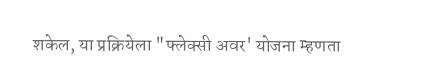शकेल, या प्रक्रियेला "फ्लेक्सी अवर' योजना म्हणता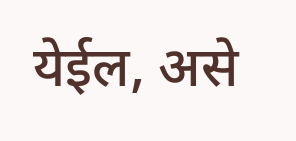येईल, असे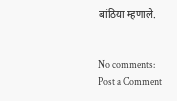बांठिया म्हणाले.


No comments:
Post a Comment